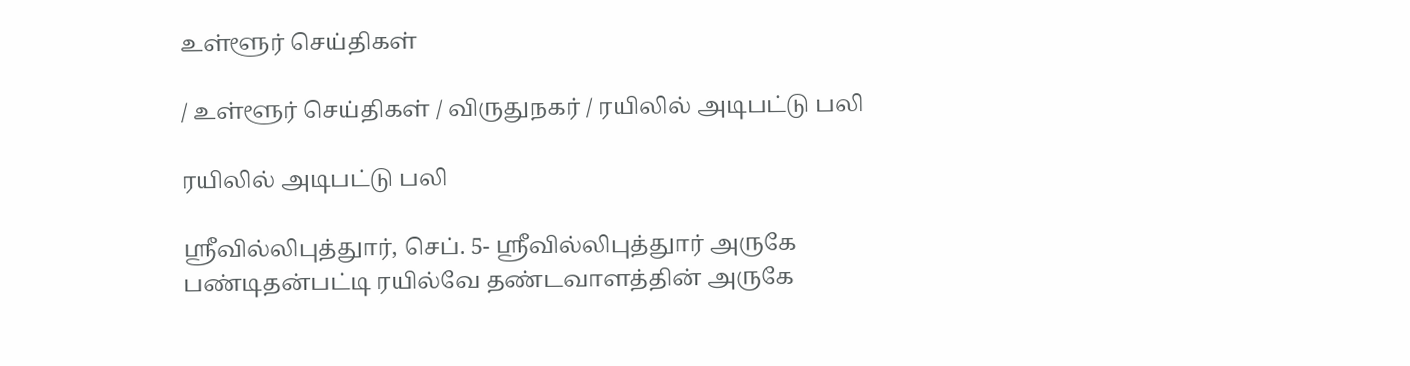உள்ளூர் செய்திகள்

/ உள்ளூர் செய்திகள் / விருதுநகர் / ரயிலில் அடிபட்டு பலி

ரயிலில் அடிபட்டு பலி

ஸ்ரீவில்லிபுத்துார், செப். 5- ஸ்ரீவில்லிபுத்துார் அருகே பண்டிதன்பட்டி ரயில்வே தண்டவாளத்தின் அருகே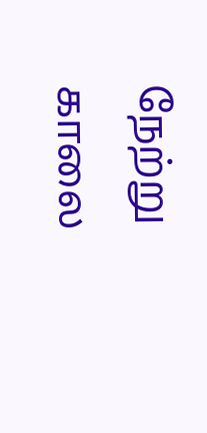நேற்று காலை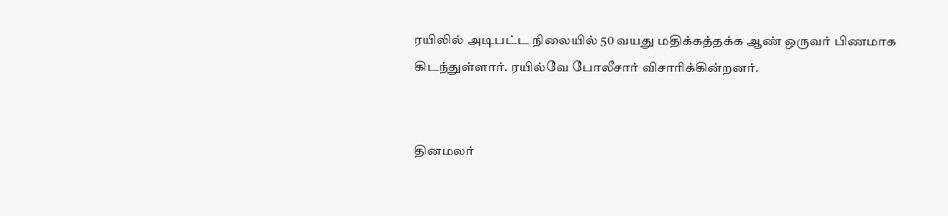ரயிலில் அடிபட்ட நிலையில் 50 வயது மதிக்கத்தக்க ஆண் ஒருவர் பிணமாக கிடந்துள்ளார். ரயில்வே போலீசார் விசாரிக்கின்றனர்.


தினமலர்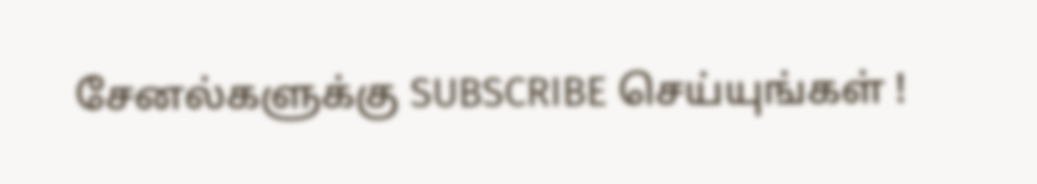சேனல்களுக்கு SUBSCRIBE செய்யுங்கள் !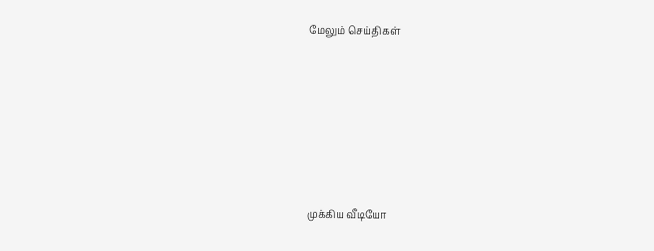மேலும் செய்திகள்









முக்கிய வீடியோ